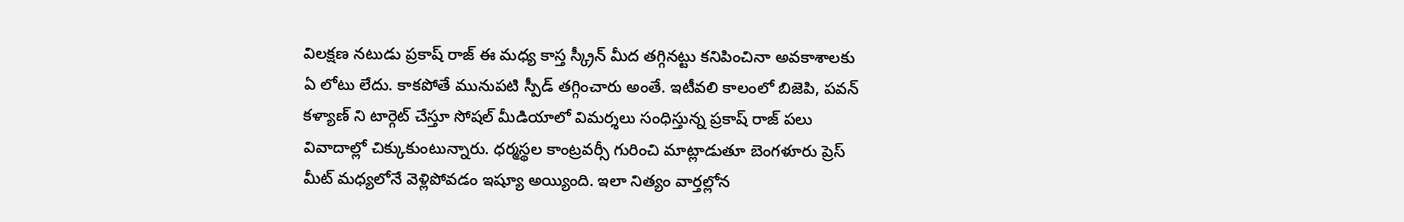విలక్షణ నటుడు ప్రకాష్ రాజ్ ఈ మధ్య కాస్త స్క్రీన్ మీద తగ్గినట్టు కనిపించినా అవకాశాలకు ఏ లోటు లేదు. కాకపోతే మునుపటి స్పీడ్ తగ్గించారు అంతే. ఇటీవలి కాలంలో బిజెపి, పవన్ కళ్యాణ్ ని టార్గెట్ చేస్తూ సోషల్ మీడియాలో విమర్శలు సంధిస్తున్న ప్రకాష్ రాజ్ పలు వివాదాల్లో చిక్కుకుంటున్నారు. ధర్మస్థల కాంట్రవర్సీ గురించి మాట్లాడుతూ బెంగళూరు ప్రెస్ మీట్ మధ్యలోనే వెళ్లిపోవడం ఇష్యూ అయ్యింది. ఇలా నిత్యం వార్తల్లోన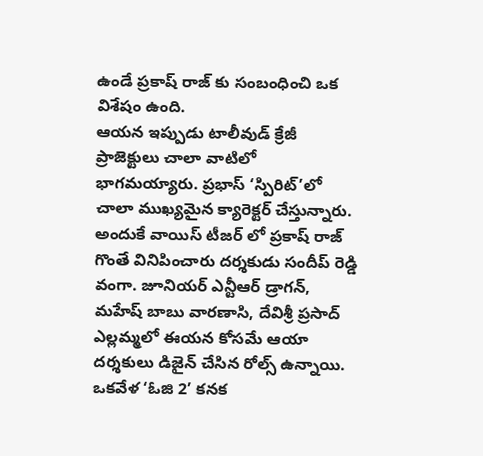ఉండే ప్రకాష్ రాజ్ కు సంబంధించి ఒక విశేషం ఉంది.
ఆయన ఇప్పుడు టాలీవుడ్ క్రేజీ ప్రాజెక్టులు చాలా వాటిలో భాగమయ్యారు. ప్రభాస్ ‘స్పిరిట్’లో చాలా ముఖ్యమైన క్యారెక్టర్ చేస్తున్నారు. అందుకే వాయిస్ టీజర్ లో ప్రకాష్ రాజ్ గొంతే వినిపించారు దర్శకుడు సందీప్ రెడ్డి వంగా. జూనియర్ ఎన్టీఆర్ డ్రాగన్, మహేష్ బాబు వారణాసి, దేవిశ్రీ ప్రసాద్ ఎల్లమ్మలో ఈయన కోసమే ఆయా దర్శకులు డిజైన్ చేసిన రోల్స్ ఉన్నాయి. ఒకవేళ ‘ఓజి 2’ కనక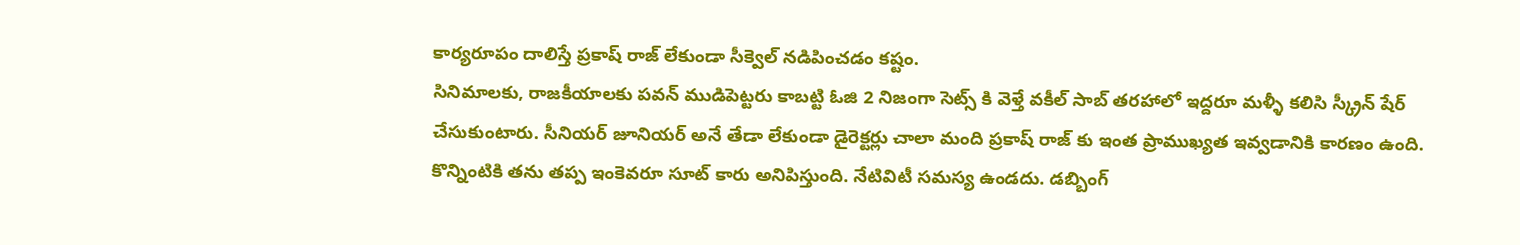కార్యరూపం దాలిస్తే ప్రకాష్ రాజ్ లేకుండా సీక్వెల్ నడిపించడం కష్టం.
సినిమాలకు, రాజకీయాలకు పవన్ ముడిపెట్టరు కాబట్టి ఓజి 2 నిజంగా సెట్స్ కి వెళ్తే వకీల్ సాబ్ తరహాలో ఇద్దరూ మళ్ళీ కలిసి స్క్రీన్ షేర్ చేసుకుంటారు. సీనియర్ జూనియర్ అనే తేడా లేకుండా డైరెక్టర్లు చాలా మంది ప్రకాష్ రాజ్ కు ఇంత ప్రాముఖ్యత ఇవ్వడానికి కారణం ఉంది. కొన్నింటికి తను తప్ప ఇంకెవరూ సూట్ కారు అనిపిస్తుంది. నేటివిటీ సమస్య ఉండదు. డబ్బింగ్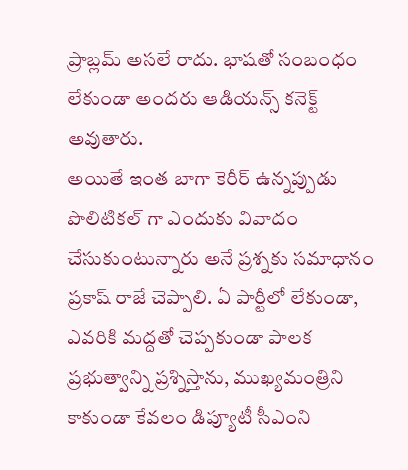ప్రాబ్లమ్ అసలే రాదు. భాషతో సంబంధం లేకుండా అందరు ఆడియన్స్ కనెక్ట్ అవుతారు.
అయితే ఇంత బాగా కెరీర్ ఉన్నప్పుడు పొలిటికల్ గా ఎందుకు వివాదం చేసుకుంటున్నారు అనే ప్రశ్నకు సమాధానం ప్రకాష్ రాజే చెప్పాలి. ఏ పార్టీలో లేకుండా, ఎవరికి మద్దతో చెప్పకుండా పాలక ప్రభుత్వాన్ని ప్రశ్నిస్తాను, ముఖ్యమంత్రిని కాకుండా కేవలం డిప్యూటీ సీఎంని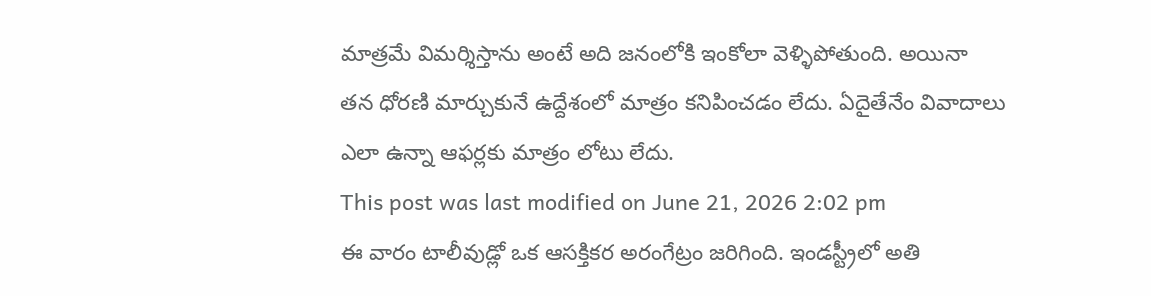మాత్రమే విమర్శిస్తాను అంటే అది జనంలోకి ఇంకోలా వెళ్ళిపోతుంది. అయినా తన ధోరణి మార్చుకునే ఉద్దేశంలో మాత్రం కనిపించడం లేదు. ఏదైతేనేం వివాదాలు ఎలా ఉన్నా ఆఫర్లకు మాత్రం లోటు లేదు.
This post was last modified on June 21, 2026 2:02 pm
ఈ వారం టాలీవుడ్లో ఒక ఆసక్తికర అరంగేట్రం జరిగింది. ఇండస్ట్రీలో అతి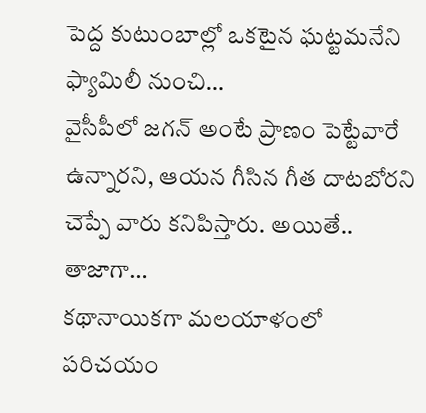పెద్ద కుటుంబాల్లో ఒకటైన ఘట్టమనేని ఫ్యామిలీ నుంచి…
వైసీపీలో జగన్ అంటే ప్రాణం పెట్టేవారే ఉన్నారని, ఆయన గీసిన గీత దాటబోరని చెప్పే వారు కనిపిస్తారు. అయితే.. తాజాగా…
కథానాయికగా మలయాళంలో పరిచయం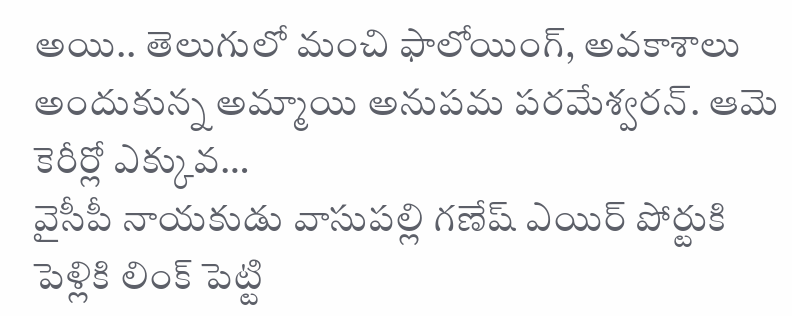అయి.. తెలుగులో మంచి ఫాలోయింగ్, అవకాశాలు అందుకున్న అమ్మాయి అనుపమ పరమేశ్వరన్. ఆమె కెరీర్లో ఎక్కువ…
వైసీపీ నాయకుడు వాసుపల్లి గణేష్ ఎయిర్ పోర్టుకి పెళ్లికి లింక్ పెట్టి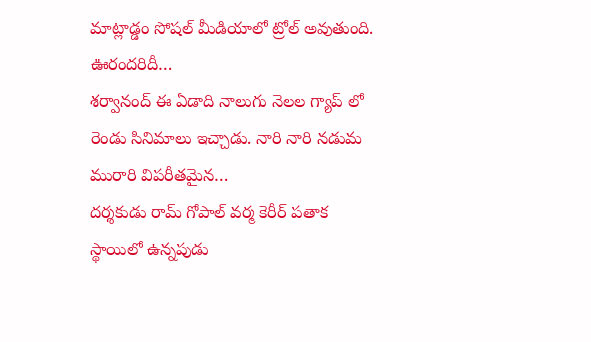మాట్లాడ్డం సోషల్ మీడియాలో ట్రోల్ అవుతుంది. ఊరందరిదీ…
శర్వానంద్ ఈ ఏడాది నాలుగు నెలల గ్యాప్ లో రెండు సినిమాలు ఇచ్చాడు. నారి నారి నడుమ మురారి విపరీతమైన…
దర్శకుడు రామ్ గోపాల్ వర్మ కెరీర్ పతాక స్థాయిలో ఉన్నపుడు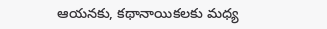ఆయనకు, కథానాయికలకు మధ్య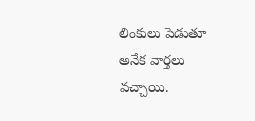లింకులు పెడుతూ అనేక వార్తలు వచ్చాయి.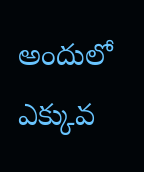అందులో ఎక్కువ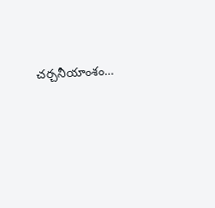చర్చనీయాంశం…